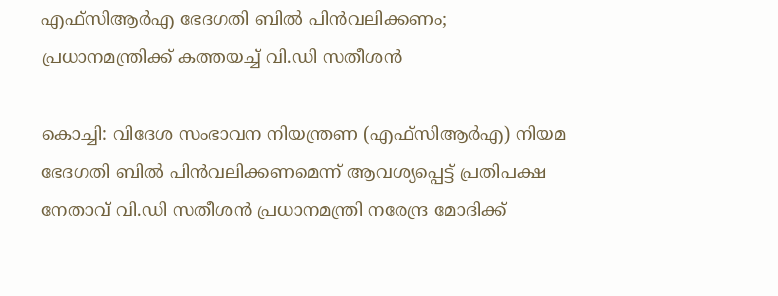എഫ്‌സിആര്‍എ ഭേദഗതി ബില്‍ പിന്‍വലിക്കണം; പ്രധാനമന്ത്രിക്ക് കത്തയച്ച് വി.ഡി സതീശൻ

കൊച്ചി: വിദേശ സംഭാവന നിയന്ത്രണ (എഫ്‌സിആര്‍എ) നിയമ ഭേദഗതി ബില്‍ പിന്‍വലിക്കണമെന്ന് ആവശ്യപ്പെട്ട് പ്രതിപക്ഷ നേതാവ് വി.ഡി സതീശൻ പ്രധാനമന്ത്രി നരേന്ദ്ര മോദിക്ക്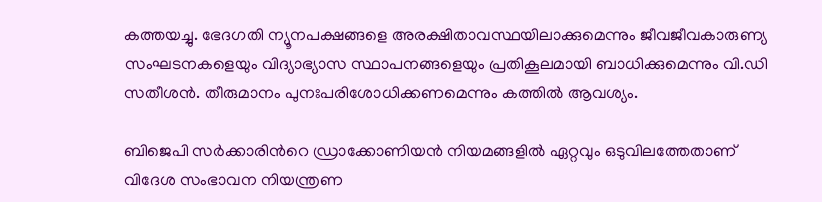കത്തയച്ചു. ഭേദഗതി ന്യൂനപക്ഷങ്ങളെ അരക്ഷിതാവസ്ഥയിലാക്കുമെന്നും ജീവജീവകാരുണ്യ സംഘടനകളെയും വിദ്യാഭ്യാസ സ്ഥാപനങ്ങളെയും പ്രതികൂലമായി ബാധിക്കുമെന്നും വി.ഡി സതീശൻ. തീരുമാനം പുനഃപരിശോധിക്കണമെന്നും കത്തിൽ ആവശ്യം.

ബിജെപി സര്‍ക്കാരിന്‍റെ ഡ്രാക്കോണിയന്‍ നിയമങ്ങളില്‍ ഏറ്റവും ഒടുവിലത്തേതാണ് വിദേശ സംഭാവന നിയന്ത്രണ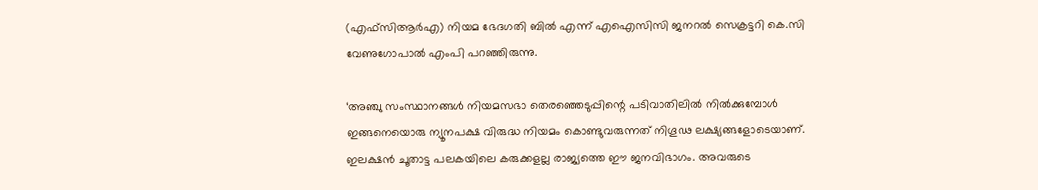(എഫ്‌സിആര്‍എ) നിയമ ഭേദഗതി ബില്‍ എന്ന് എഐസിസി ജനറൽ സെക്രട്ടറി കെ.സി വേണുഗോപാൽ എംപി പറഞ്ഞിരുന്നു.

‘അഞ്ചു സംസ്ഥാനങ്ങള്‍ നിയമസഭാ തെരഞ്ഞെടുപ്പിന്റെ പടിവാതിലില്‍ നിൽക്കുമ്പോള്‍ ഇങ്ങനെയൊരു ന്യൂനപക്ഷ വിരുദ്ധ നിയമം കൊണ്ടുവരുന്നത് നിഗൂഢ ലക്ഷ്യങ്ങളോടെയാണ്. ഇലക്ഷന്‍ ചൂതാട്ട പലകയിലെ കരുക്കളല്ല രാജ്യത്തെ ഈ ജനവിഭാഗം. അവരുടെ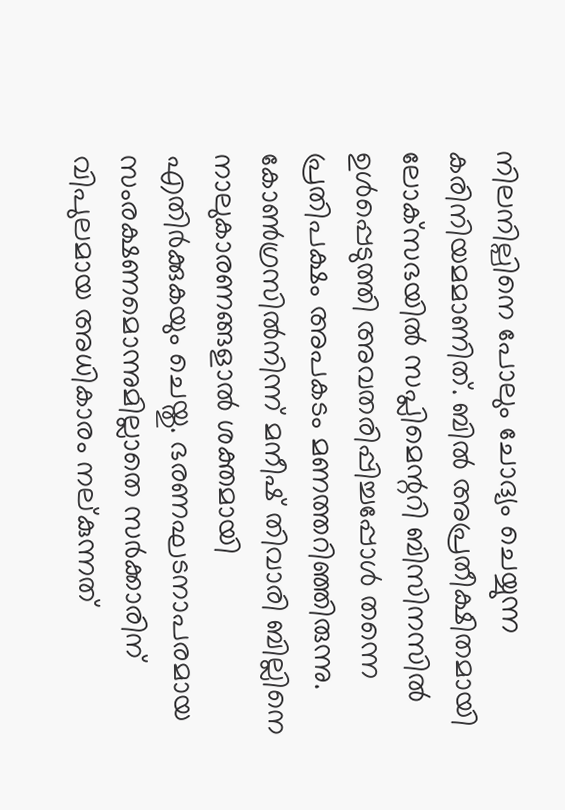നിലനില്പിനെ പോലും ചോദ്യം ചെയ്യുന്ന കരിനിയമമാണിത്. ബില്‍ അപ്രതീക്ഷിതമായി ലോക്‌സഭയില്‍ സപ്ലിമെന്ററി ബിസിനസില്‍ ഉള്‍പ്പെടുത്തി അവതരിപ്പിച്ചപ്പോള്‍ തന്നെ പ്രതിപക്ഷം അപകടം മണത്തറിഞ്ഞിരുന്നു. കോണ്‍ഗ്രസില്‍നിന്ന് മനീഷ് തിവാരി ബില്ലിനെ നാലുകാരണങ്ങളാല്‍ ശക്തമായി എതിര്‍ക്കുകയും ചെയ്തു. ഭരണഘടനാപരമായ സംരക്ഷണമൊന്നുമില്ലാതെ സര്‍ക്കാരിന് വിപുലമായ അധികാരം നല്കുന്നത്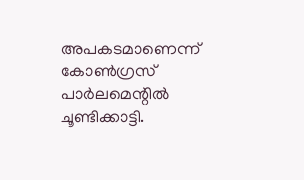അപകടമാണെന്ന് കോണ്‍ഗ്രസ് പാര്‍ലമെന്റില്‍ ചൂണ്ടിക്കാട്ടി.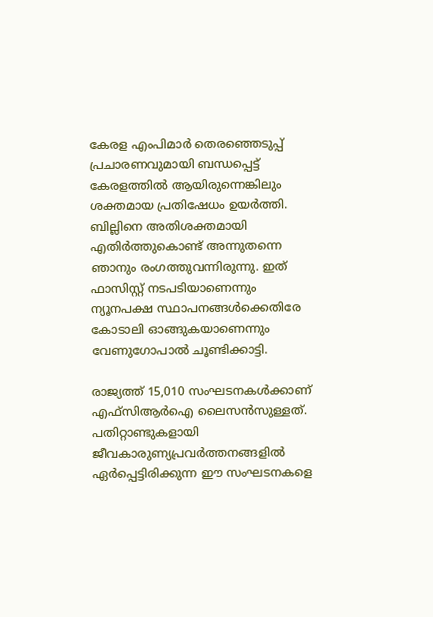കേരള എംപിമാര്‍ തെരഞ്ഞെടുപ്പ് പ്രചാരണവുമായി ബന്ധപ്പെട്ട് കേരളത്തില്‍ ആയിരുന്നെങ്കിലും ശക്തമായ പ്രതിഷേധം ഉയര്‍ത്തി. ബില്ലിനെ അതിശക്തമായി എതിര്‍ത്തുകൊണ്ട് അന്നുതന്നെ ഞാനും രംഗത്തുവന്നിരുന്നു. ഇത് ഫാസിസ്റ്റ് നടപടിയാണെന്നും ന്യൂനപക്ഷ സ്ഥാപനങ്ങള്‍ക്കെതിരേ കോടാലി ഓങ്ങുകയാണെന്നും വേണുഗോപാൽ ചൂണ്ടിക്കാട്ടി.

രാജ്യത്ത് 15,010 സംഘടനകള്‍ക്കാണ് എഫ്‌സിആര്‍ഐ ലൈസന്‍സുള്ളത്. പതിറ്റാണ്ടുകളായി ജീവകാരുണ്യപ്രവര്‍ത്തനങ്ങളില്‍ ഏര്‍പ്പെട്ടിരിക്കുന്ന ഈ സംഘടനകളെ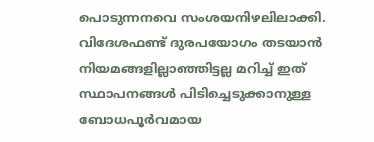പൊടുന്നനവെ സംശയനിഴലിലാക്കി. വിദേശഫണ്ട് ദുരപയോഗം തടയാന്‍ നിയമങ്ങളില്ലാഞ്ഞിട്ടല്ല മറിച്ച് ഇത് സ്ഥാപനങ്ങള്‍ പിടിച്ചെടുക്കാനുള്ള ബോധപൂര്‍വമായ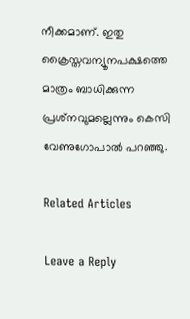നീക്കമാണ്. ഇതു ക്രൈസ്തവന്യൂനപക്ഷത്തെ മാത്രം ബാധിക്കുന്ന പ്രശ്‌നവുമല്ലെന്നും കെസി വേണുഗോപാൽ പറഞ്ഞു.

Related Articles

Leave a Reply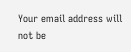Your email address will not be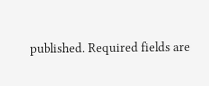published. Required fields are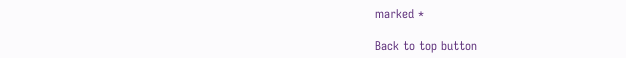marked *

Back to top button